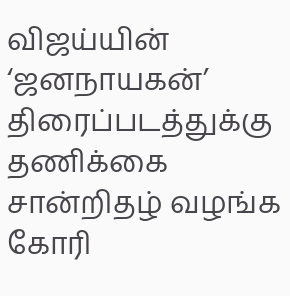விஜய்யின் ‘ஜனநாயகன்’ திரைப்படத்துக்கு தணிக்கை சான்றிதழ் வழங்க கோரி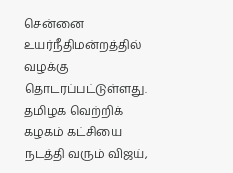சென்னை உயர்நீதிமன்றத்தில் வழக்கு தொடரப்பட்டுள்ளது.
தமிழக வெற்றிக் கழகம் கட்சியை நடத்தி வரும் விஜய்,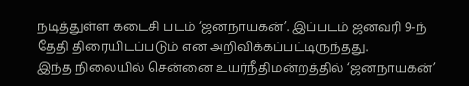நடித்துள்ள கடைசி படம் ‘ஜனநாயகன்’. இப்படம் ஜனவரி 9-ந் தேதி திரையிடப்படும் என அறிவிக்கப்பட்டிருந்தது.
இந்த நிலையில் சென்னை உயர்நீதிமன்றத்தில் ‘ஜனநாயகன்’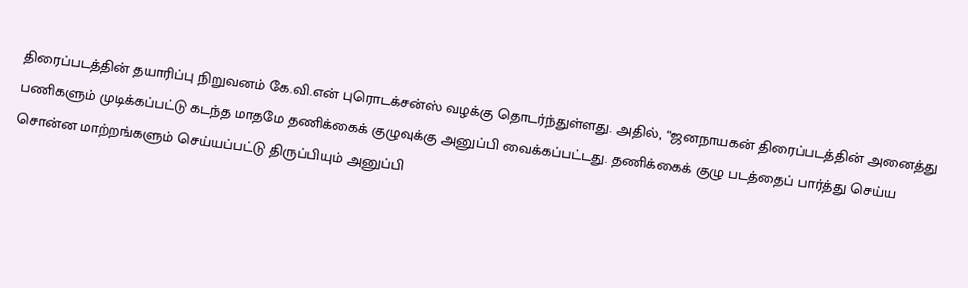திரைப்படத்தின் தயாரிப்பு நிறுவனம் கே.வி.என் புரொடக்சன்ஸ் வழக்கு தொடர்ந்துள்ளது. அதில், “ஜனநாயகன் திரைப்படத்தின் அனைத்து பணிகளும் முடிக்கப்பட்டு கடந்த மாதமே தணிக்கைக் குழுவுக்கு அனுப்பி வைக்கப்பட்டது. தணிக்கைக் குழு படத்தைப் பார்த்து செய்ய சொன்ன மாற்றங்களும் செய்யப்பட்டு திருப்பியும் அனுப்பி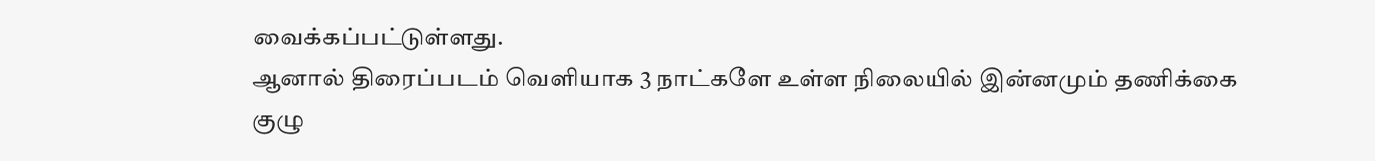வைக்கப்பட்டுள்ளது.
ஆனால் திரைப்படம் வெளியாக 3 நாட்களே உள்ள நிலையில் இன்னமும் தணிக்கை குழு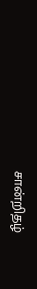சான்றிதழ்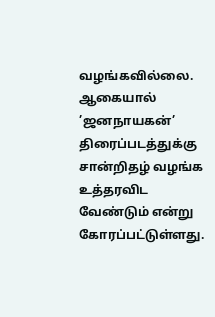வழங்கவில்லை. ஆகையால் ’ஜனநாயகன்’ திரைப்படத்துக்கு சான்றிதழ் வழங்க உத்தரவிட வேண்டும் என்று கோரப்பட்டுள்ளது.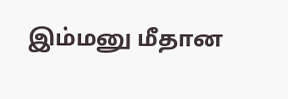இம்மனு மீதான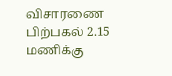விசாரணை பிற்பகல் 2.15 மணிக்கு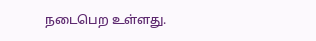நடைபெற உள்ளது.